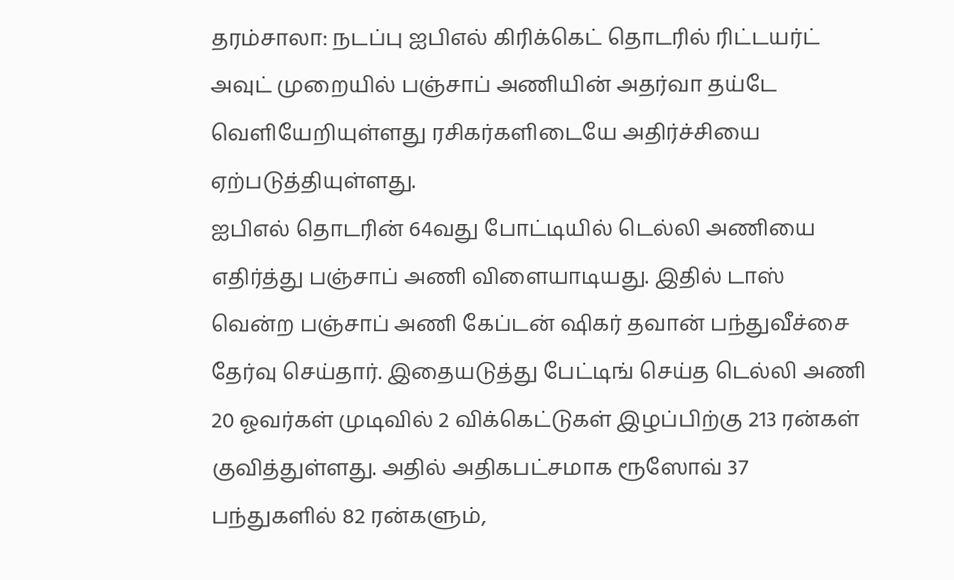தரம்சாலா: நடப்பு ஐபிஎல் கிரிக்கெட் தொடரில் ரிட்டயர்ட் அவுட் முறையில் பஞ்சாப் அணியின் அதர்வா தய்டே வெளியேறியுள்ளது ரசிகர்களிடையே அதிர்ச்சியை ஏற்படுத்தியுள்ளது.
ஐபிஎல் தொடரின் 64வது போட்டியில் டெல்லி அணியை எதிர்த்து பஞ்சாப் அணி விளையாடியது. இதில் டாஸ் வென்ற பஞ்சாப் அணி கேப்டன் ஷிகர் தவான் பந்துவீச்சை தேர்வு செய்தார். இதையடுத்து பேட்டிங் செய்த டெல்லி அணி 20 ஓவர்கள் முடிவில் 2 விக்கெட்டுகள் இழப்பிற்கு 213 ரன்கள் குவித்துள்ளது. அதில் அதிகபட்சமாக ரூஸோவ் 37 பந்துகளில் 82 ரன்களும்,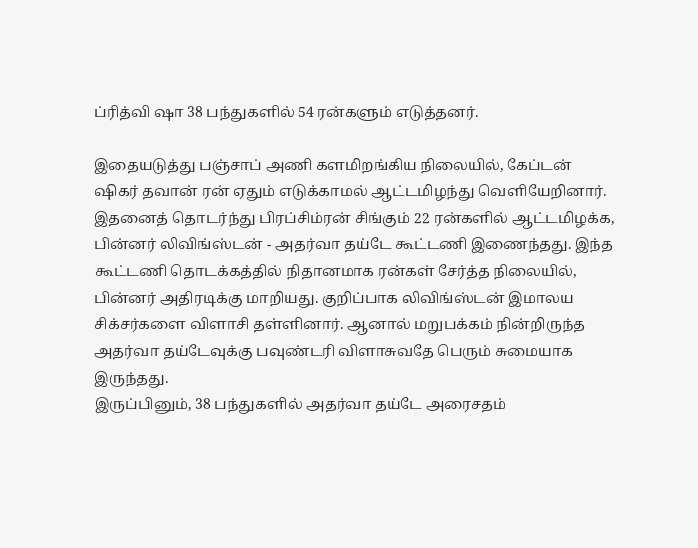ப்ரித்வி ஷா 38 பந்துகளில் 54 ரன்களும் எடுத்தனர்.

இதையடுத்து பஞ்சாப் அணி களமிறங்கிய நிலையில், கேப்டன் ஷிகர் தவான் ரன் ஏதும் எடுக்காமல் ஆட்டமிழந்து வெளியேறினார். இதனைத் தொடர்ந்து பிரப்சிம்ரன் சிங்கும் 22 ரன்களில் ஆட்டமிழக்க, பின்னர் லிவிங்ஸ்டன் - அதர்வா தய்டே கூட்டணி இணைந்தது. இந்த கூட்டணி தொடக்கத்தில் நிதானமாக ரன்கள் சேர்த்த நிலையில், பின்னர் அதிரடிக்கு மாறியது. குறிப்பாக லிவிங்ஸ்டன் இமாலய சிக்சர்களை விளாசி தள்ளினார். ஆனால் மறுபக்கம் நின்றிருந்த அதர்வா தய்டேவுக்கு பவுண்டரி விளாசுவதே பெரும் சுமையாக இருந்தது.
இருப்பினும், 38 பந்துகளில் அதர்வா தய்டே அரைசதம்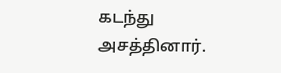கடந்து அசத்தினார்.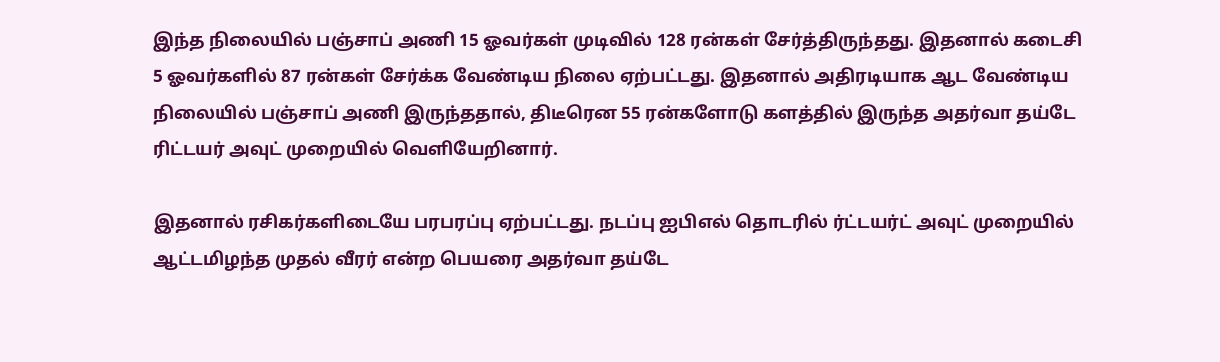இந்த நிலையில் பஞ்சாப் அணி 15 ஓவர்கள் முடிவில் 128 ரன்கள் சேர்த்திருந்தது. இதனால் கடைசி 5 ஓவர்களில் 87 ரன்கள் சேர்க்க வேண்டிய நிலை ஏற்பட்டது. இதனால் அதிரடியாக ஆட வேண்டிய நிலையில் பஞ்சாப் அணி இருந்ததால், திடீரென 55 ரன்களோடு களத்தில் இருந்த அதர்வா தய்டே ரிட்டயர் அவுட் முறையில் வெளியேறினார்.

இதனால் ரசிகர்களிடையே பரபரப்பு ஏற்பட்டது. நடப்பு ஐபிஎல் தொடரில் ர்ட்டயர்ட் அவுட் முறையில் ஆட்டமிழந்த முதல் வீரர் என்ற பெயரை அதர்வா தய்டே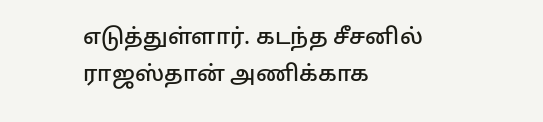எடுத்துள்ளார். கடந்த சீசனில் ராஜஸ்தான் அணிக்காக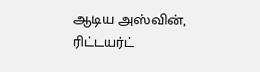ஆடிய அஸ்வின், ரிட்டயர்ட்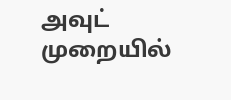அவுட் முறையில்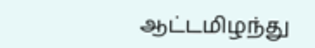ஆட்டமிழந்து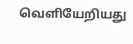வெளியேறியது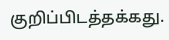குறிப்பிடத்தக்கது.